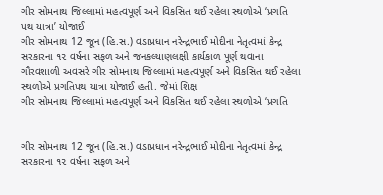ગીર સોમનાથ જિલ્લામાં મહત્વપૂર્ણ અને વિકસિત થઈ રહેલા સ્થળોએ ‘પ્રગતિ પથ યાત્રા’ યોજાઈ
ગીર સોમનાથ 12 જૂન (હિ.સ.) વડાપ્રધાન નરેન્દ્રભાઈ મોદીના નેતૃત્વમાં કેન્દ્ર સરકારના ૧૨ વર્ષના સફળ અને જનકલ્યાણલક્ષી કાર્યકાળ પૂર્ણ થવાના ગૌરવશાળી અવસરે ગીર સોમનાથ જિલ્લામાં મહત્વપૂર્ણ અને વિકસિત થઈ રહેલા સ્થળોએ પ્રગતિપથ યાત્રા યોજાઈ હતી. જેમાં શિક્ષ
ગીર સોમનાથ જિલ્લામાં મહત્વપૂર્ણ અને વિકસિત થઈ રહેલા સ્થળોએ ‘પ્રગતિ


ગીર સોમનાથ 12 જૂન (હિ.સ.) વડાપ્રધાન નરેન્દ્રભાઈ મોદીના નેતૃત્વમાં કેન્દ્ર સરકારના ૧૨ વર્ષના સફળ અને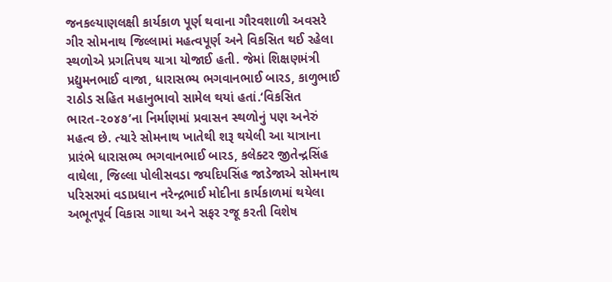જનકલ્યાણલક્ષી કાર્યકાળ પૂર્ણ થવાના ગૌરવશાળી અવસરે ગીર સોમનાથ જિલ્લામાં મહત્વપૂર્ણ અને વિકસિત થઈ રહેલા સ્થળોએ પ્રગતિપથ યાત્રા યોજાઈ હતી. જેમાં શિક્ષણમંત્રી પ્રદ્યુમનભાઈ વાજા, ધારાસભ્ય ભગવાનભાઈ બારડ, કાળુભાઈ રાઠોડ સહિત મહાનુભાવો સામેલ થયાં હતાં.‘વિકસિત ભારત-૨૦૪૭’ના નિર્માણમાં પ્રવાસન સ્થળોનું પણ અનેરું મહત્વ છે. ત્યારે સોમનાથ ખાતેથી શરૂ થયેલી આ યાત્રાના પ્રારંભે ધારાસભ્ય ભગવાનભાઈ બારડ, કલેક્ટર જીતેન્દ્રસિંહ વાઘેલા, જિલ્લા પોલીસવડા જયદિપસિંહ જાડેજાએ સોમનાથ પરિસરમાં વડાપ્રધાન નરેન્દ્રભાઈ મોદીના કાર્યકાળમાં થયેલા અભૂતપૂર્વ વિકાસ ગાથા અને સફર રજૂ કરતી વિશેષ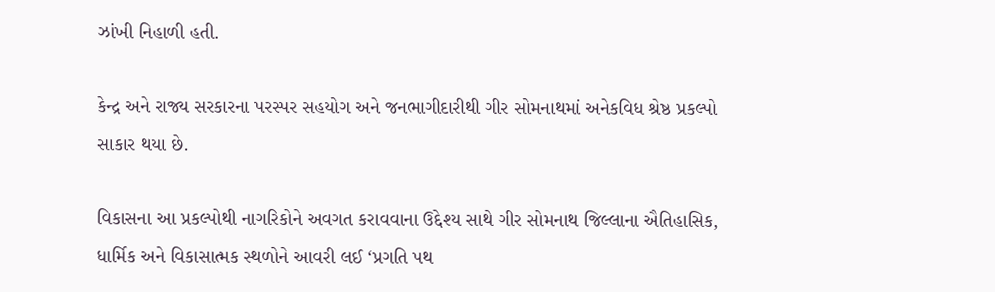ઝાંખી નિહાળી હતી.

કેન્દ્ર અને રાજ્ય સરકારના પરસ્પર સહયોગ અને જનભાગીદારીથી ગીર સોમનાથમાં અનેકવિધ શ્રેષ્ઠ પ્રકલ્પો સાકાર થયા છે.

વિકાસના આ પ્રકલ્પોથી નાગરિકોને અવગત કરાવવાના ઉદ્દેશ્ય સાથે ગીર સોમનાથ જિલ્લાના ઐતિહાસિક, ધાર્મિક અને વિકાસાત્મક સ્થળોને આવરી લઈ ‘પ્રગતિ પથ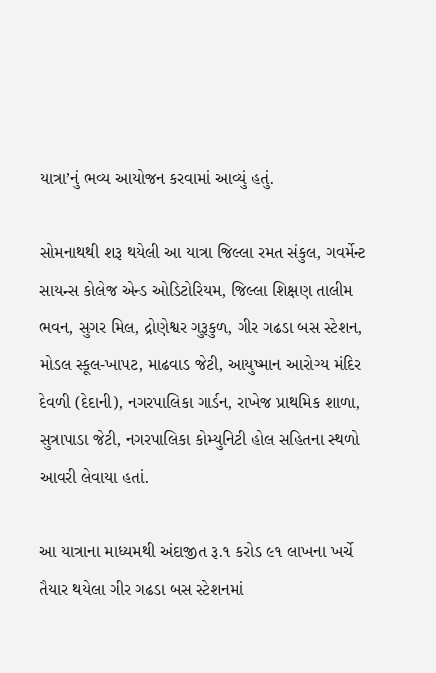યાત્રા’નું ભવ્ય આયોજન કરવામાં આવ્યું હતું.

સોમનાથથી શરૂ થયેલી આ યાત્રા જિલ્લા રમત સંકુલ, ગવર્મેન્ટ સાયન્સ કોલેજ એન્ડ ઓડિટોરિયમ, જિલ્લા શિક્ષણ તાલીમ ભવન, સુગર મિલ, દ્રોણેશ્વર ગુરૂકુળ, ગીર ગઢડા બસ સ્ટેશન, મોડલ સ્કૂલ-ખાપટ, માઢવાડ જેટી, આયુષ્માન આરોગ્ય મંદિર દેવળી (દેદાની), નગરપાલિકા ગાર્ડન, રાખેજ પ્રાથમિક શાળા, સુત્રાપાડા જેટી, નગરપાલિકા કોમ્યુનિટી હોલ સહિતના સ્થળો આવરી લેવાયા હતાં.

આ યાત્રાના માધ્યમથી અંદાજીત રૂ.૧ કરોડ ૯૧ લાખના ખર્ચે તૈયાર થયેલા ગીર ગઢડા બસ સ્ટેશનમાં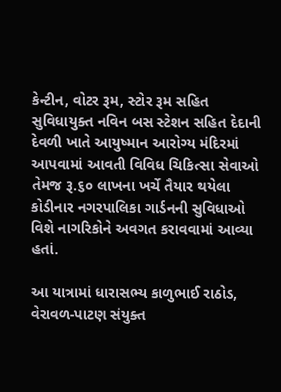કેન્ટીન, વોટર રૂમ, સ્ટોર રૂમ સહિત સુવિધાયુક્ત નવિન બસ સ્ટેશન સહિત દેદાની દેવળી ખાતે આયુષ્માન આરોગ્ય મંદિરમાં આપવામાં આવતી વિવિધ ચિકિત્સા સેવાઓ તેમજ રૂ.૬૦ લાખના ખર્ચે તૈયાર થયેલા કોડીનાર નગરપાલિકા ગાર્ડનની સુવિધાઓ વિશે નાગરિકોને અવગત કરાવવામાં આવ્યા હતાં.

આ યાત્રામાં ધારાસભ્ય કાળુભાઈ રાઠોડ, વેરાવળ-પાટણ સંયુક્ત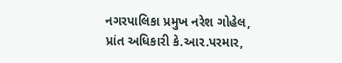નગરપાલિકા પ્રમુખ નરેશ ગોહેલ, પ્રાંત અધિકારી કે.આર.પરમાર,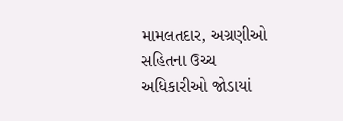મામલતદાર, અગ્રણીઓ સહિતના ઉચ્ચ અધિકારીઓ જોડાયાં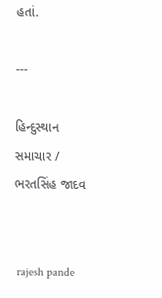હતાં.

---

હિન્દુસ્થાન સમાચાર / ભરતસિંહ જાદવ


 rajesh pande